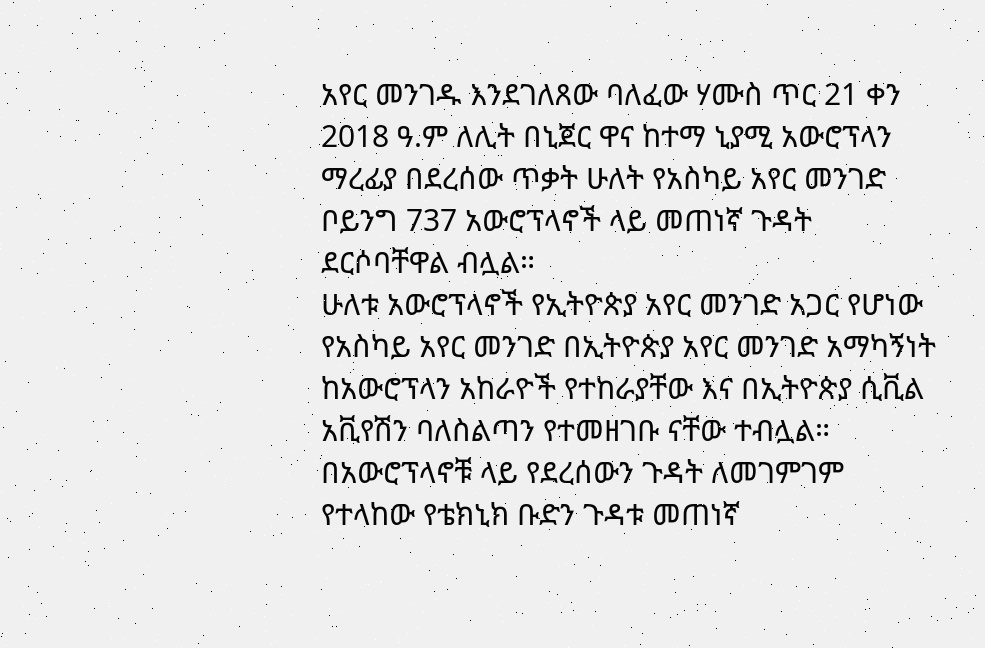አየር መንገዱ እንደገለጸው ባለፈው ሃሙስ ጥር 21 ቀን 2018 ዓ.ም ለሊት በኒጀር ዋና ከተማ ኒያሚ አውሮፕላን ማረፊያ በደረሰው ጥቃት ሁለት የአስካይ አየር መንገድ ቦይንግ 737 አውሮፕላኖች ላይ መጠነኛ ጉዳት ደርሶባቸዋል ብሏል።
ሁለቱ አውሮፕላኖች የኢትዮጵያ አየር መንገድ አጋር የሆነው የአስካይ አየር መንገድ በኢትዮጵያ አየር መንገድ አማካኝነት ከአውሮፕላን አከራዮች የተከራያቸው እና በኢትዮጵያ ሲቪል አቪየሽን ባለስልጣን የተመዘገቡ ናቸው ተብሏል።
በአውሮፕላኖቹ ላይ የደረሰውን ጉዳት ለመገምገም የተላከው የቴክኒክ ቡድን ጉዳቱ መጠነኛ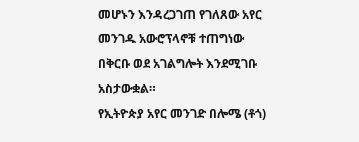መሆኑን እንዳረጋገጠ የገለጸው አየር መንገዱ አውሮፕላኖቹ ተጠግነው በቅርቡ ወደ አገልግሎት እንደሚገቡ አስታውቋል።
የኢትዮጵያ አየር መንገድ በሎሜ (ቶጎ)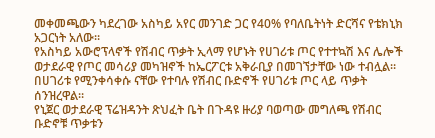መቀመጫውን ካደረገው አስካይ አየር መንገድ ጋር የ40% የባለቤትነት ድርሻና የቴክኒክ አጋርነት አለው።
የአስካይ አውሮፕላኖች የሽብር ጥቃት ኢላማ የሆኑት የሀገሪቱ ጦር የተተኳሽ እና ሌሎች ወታደራዊ የጦር መሳሪያ መካዝኖች ከኤርፖርቱ አቅራቢያ በመገኘታቸው ነው ተብሏል።
በሀገሪቱ የሚንቀሳቀሱ ናቸው የተባሉ የሽብር ቡድኖች የሀገሪቱ ጦር ላይ ጥቃት ሰንዝረዋል።
የኒጀር ወታደራዊ ፕሬዝዳንት ጽህፈት ቤት በጉዳዩ ዙሪያ ባወጣው መግለጫ የሽብር ቡድኖቹ ጥቃቱን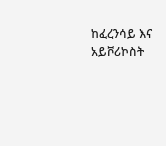ከፈረንሳይ እና አይቮሪኮስት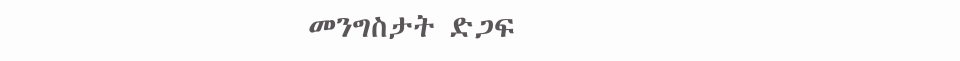መንግስታት ድጋፍ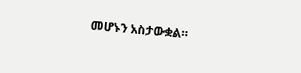መሆኑን አስታውቋል።